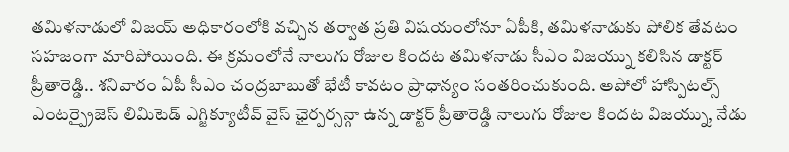తమిళనాడులో విజయ్ అధికారంలోకి వచ్చిన తర్వాత ప్రతి విషయంలోనూ ఏపీకి, తమిళనాడుకు పోలిక తేవటం సహజంగా మారిపోయింది. ఈ క్రమంలోనే నాలుగు రోజుల కిందట తమిళనాడు సీఎం విజయ్ను కలిసిన డాక్టర్ ప్రీతారెడ్డి.. శనివారం ఏపీ సీఎం చంద్రబాబుతో భేటీ కావటం ప్రాధాన్యం సంతరించుకుంది. అపోలో హాస్పిటల్స్ ఎంటర్ప్రైజెస్ లిమిటెడ్ ఎగ్జిక్యూటీవ్ వైస్ ఛైర్పర్సన్గా ఉన్న డాక్టర్ ప్రీతారెడ్డి నాలుగు రోజుల కిందట విజయ్ను, నేడు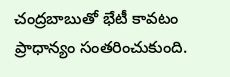చంద్రబాబుతో భేటీ కావటం ప్రాధాన్యం సంతరించుకుంది.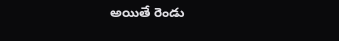అయితే రెండు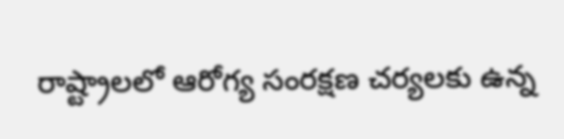రాష్ట్రాలలో ఆరోగ్య సంరక్షణ చర్యలకు ఉన్న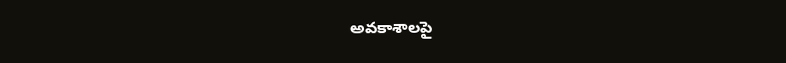అవకాశాలపై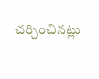చర్చించినట్లు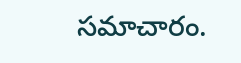సమాచారం.